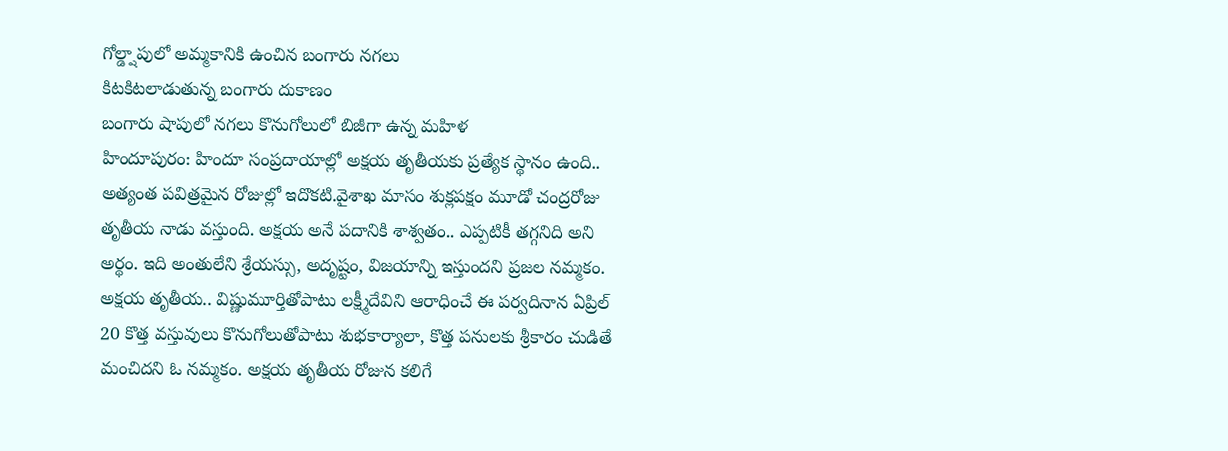గోల్డ్షాపులో అమ్మకానికి ఉంచిన బంగారు నగలు
కిటకిటలాడుతున్న బంగారు దుకాణం
బంగారు షాపులో నగలు కొనుగోలులో బిజీగా ఉన్న మహిళ
హిందూపురం: హిందూ సంప్రదాయాల్లో అక్షయ తృతీయకు ప్రత్యేక స్థానం ఉంది.. అత్యంత పవిత్రమైన రోజుల్లో ఇదొకటి.వైశాఖ మాసం శుక్లపక్షం మూడో చంద్రరోజు తృతీయ నాడు వస్తుంది. అక్షయ అనే పదానికి శాశ్వతం.. ఎప్పటికీ తగ్గనిది అని అర్థం. ఇది అంతులేని శ్రేయస్సు, అదృష్టం, విజయాన్ని ఇస్తుందని ప్రజల నమ్మకం. అక్షయ తృతీయ.. విష్ణుమూర్తితోపాటు లక్ష్మీదేవిని ఆరాధించే ఈ పర్వదినాన ఏప్రిల్ 20 కొత్త వస్తువులు కొనుగోలుతోపాటు శుభకార్యాలా, కొత్త పనులకు శ్రీకారం చుడితే మంచిదని ఓ నమ్మకం. అక్షయ తృతీయ రోజున కలిగే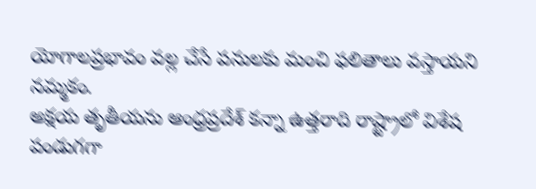యోగాలప్రభావం వల్ల చేసే పనులకు మంచి ఫలితాలు వస్తాయని నమ్మకం.
అక్షయ తృతీయను ఆంధ్రప్రదేశ్ కన్నా ఉత్తరాది రాష్ట్రాలో విశేష పండుగగా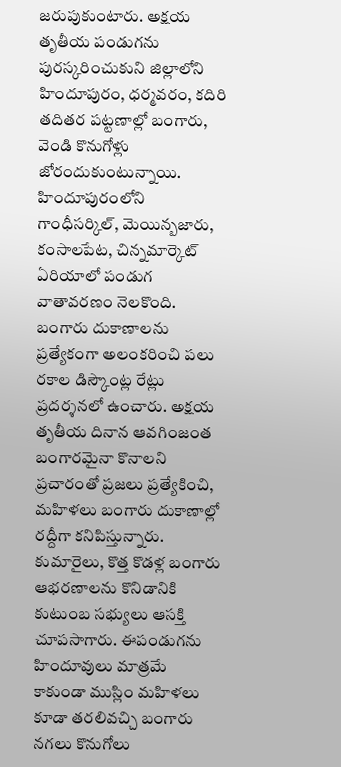జరుపుకుంటారు. అక్షయ తృతీయ పండుగను పురస్కరించుకుని జిల్లాలోని హిందూపురం, ధర్మవరం, కదిరి తదితర పట్టణాల్లో బంగారు, వెండి కొనుగోళ్లు జోరందుకుంటున్నాయి. హిందూపురంలోని గాంధీసర్కిల్, మెయిన్బజారు, కంసాలపేట, చిన్నమార్కెట్ ఏరియాలో పండుగ వాతావరణం నెలకొంది. బంగారు దుకాణాలను ప్రత్యేకంగా అలంకరించి పలు రకాల డిస్కౌంట్ల రేట్లు ప్రదర్శనలో ఉంచారు. అక్షయ తృతీయ దినాన ఆవగింజంత బంగారమైనా కొనాలని ప్రచారంతో ప్రజలు ప్రత్యేకించి, మహిళలు బంగారు దుకాణాల్లో రద్దీగా కనిపిస్తున్నారు. కుమారైలు, కొత్త కొడళ్ల బంగారు ఆభరణాలను కొనిడానికి కుటుంబ సభ్యులు ఆసక్తి చూపసాగారు. ఈపండుగను హిందూవులు మాత్రమే కాకుండా ముస్లిం మహిళలు కూడా తరలివచ్చి బంగారు నగలు కొనుగోలు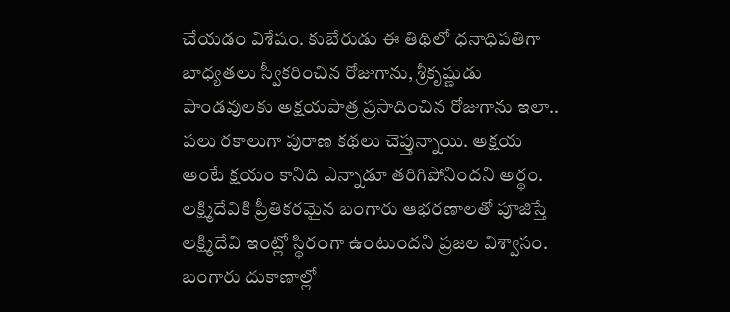చేయడం విశేషం. కుబేరుడు ఈ తిథిలో ధనాధిపతిగా బాధ్యతలు స్వీకరించిన రోజుగాను, శ్రీకృష్ణుడు పాండవులకు అక్షయపాత్ర ప్రసాదించిన రోజుగాను ఇలా.. పలు రకాలుగా పురాణ కథలు చెప్తున్నాయి. అక్షయ అంటే క్షయం కానిది ఎన్నాడూ తరిగిపోనిందని అర్థం. లక్ష్మిదేవికి ప్రీతికరమైన బంగారు ఆభరణాలతో పూజిస్తే లక్ష్మిదేవి ఇంట్లో స్థిరంగా ఉంటుందని ప్రజల విశ్వాసం.
బంగారు దుకాణాల్లో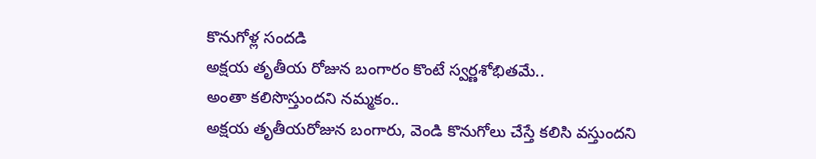కొనుగోళ్ల సందడి
అక్షయ తృతీయ రోజున బంగారం కొంటే స్వర్ణశోభితమే..
అంతా కలిసొస్తుందని నమ్మకం..
అక్షయ తృతీయరోజున బంగారు, వెండి కొనుగోలు చేస్తే కలిసి వస్తుందని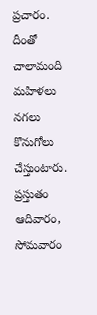ప్రచారం. దీంతో చాలామంది మహిళలు నగలు కొనుగోలు చేస్తుంటారు. ప్రస్తుతం ఆదివారం, సోమవారం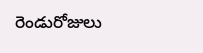రెండురోజులు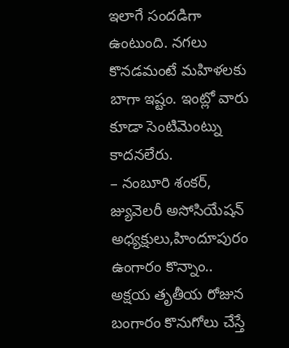ఇలాగే సందడిగా ఉంటుంది. నగలు కొనడమంటే మహిళలకు బాగా ఇష్టం. ఇంట్లో వారు కూడా సెంటిమెంట్ను కాదనలేరు.
– నంబూరి శంకర్, జ్యువెలరీ అసోసియేషన్ అధ్యక్షులు,హిందూపురం
ఉంగారం కొన్నాం..
అక్షయ తృతీయ రోజున బంగారం కొనుగోలు చేస్తే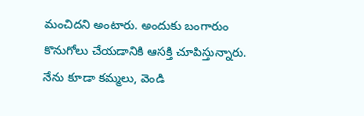మంచిదని అంటారు. అందుకు బంగారుం కొనుగోలు చేయడానికి ఆసక్తి చూపిస్తున్నారు. నేను కూడా కమ్మలు, వెండి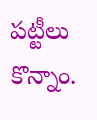పట్టీలు కొన్నాం.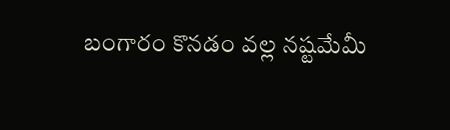బంగారం కొనడం వల్ల నష్టమేమీ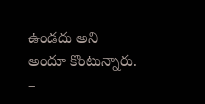ఉండదు అని అందూ కొంటున్నారు.
–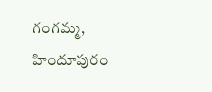గంగమ్మ, హిందూపురం